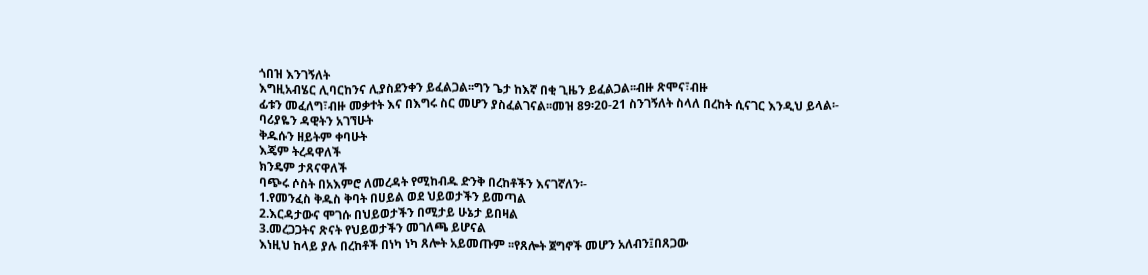ጎበዝ እንገኝለት
እግዚአብሄር ሊባርከንና ሊያስደንቀን ይፈልጋል፡፡ግን ጌታ ከእኛ በቂ ጊዜን ይፈልጋል፡፡ብዙ ጽሞና፣ብዙ
ፊቱን መፈለግ፣ብዙ መቃተት እና በእግሩ ስር መሆን ያስፈልገናል፡፡መዝ 89፡20-21 ስንገኝለት ስላለ በረከት ሲናገር እንዲህ ይላል፡-
ባሪያዬን ዳዊትን አገኘሁት
ቅዱሱን ዘይትም ቀባሁት
እጄም ትረዳዋለች
ክንዴም ታጸናዋለች
ባጭሩ ሶስት በአእምሮ ለመረዳት የሚከብዱ ድንቅ በረከቶችን እናገኛለን፡-
1.የመንፈስ ቅዱስ ቅባት በሀይል ወደ ህይወታችን ይመጣል
2.እርዳታውና ሞገሱ በህይወታችን በሚታይ ሁኔታ ይበዛል
3.መረጋጋትና ጽናት የህይወታችን መገለጫ ይሆናል
እነዚህ ከላይ ያሉ በረከቶች በነካ ነካ ጸሎት አይመጡም ፡፡የጸሎት ጀግኖች መሆን አለብን፤በጸጋው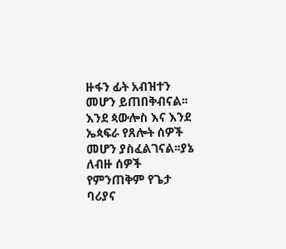ዙፋን ፊት አብዝተን መሆን ይጠበቅብናል፡፡እንደ ጳውሎስ እና እንደ ኤጳፍራ የጸሎት ሰዎች መሆን ያስፈልገናል፡፡ያኔ ለብዙ ሰዎች
የምንጠቅም የጌታ ባሪያና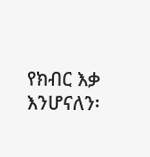የክብር እቃ እንሆናለን፡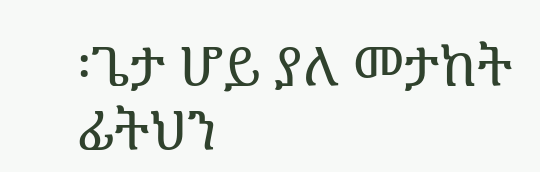፡ጌታ ሆይ ያለ መታከት ፊትህን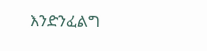እንድንፈልግ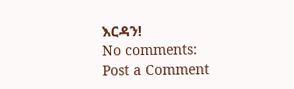እርዳን!
No comments:
Post a Comment